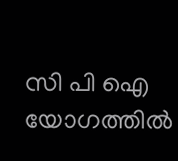സി പി ഐ യോഗത്തിൽ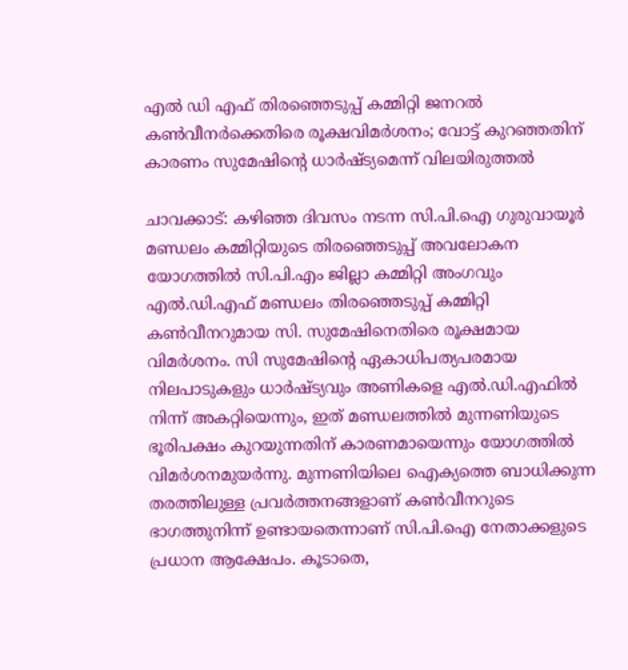എൽ ഡി എഫ് തിരഞ്ഞെടുപ്പ് കമ്മിറ്റി ജനറൽ കൺവീനർക്കെതിരെ രൂക്ഷവിമർശനം; വോട്ട് കുറഞ്ഞതിന് കാരണം സുമേഷിന്റെ ധാർഷ്ട്യമെന്ന് വിലയിരുത്തൽ

ചാവക്കാട്: കഴിഞ്ഞ ദിവസം നടന്ന സി.പി.ഐ ഗുരുവായൂർ മണ്ഡലം കമ്മിറ്റിയുടെ തിരഞ്ഞെടുപ്പ് അവലോകന യോഗത്തിൽ സി.പി.എം ജില്ലാ കമ്മിറ്റി അംഗവും എൽ.ഡി.എഫ് മണ്ഡലം തിരഞ്ഞെടുപ്പ് കമ്മിറ്റി കൺവീനറുമായ സി. സുമേഷിനെതിരെ രൂക്ഷമായ വിമർശനം. സി സുമേഷിന്റെ ഏകാധിപത്യപരമായ നിലപാടുകളും ധാർഷ്ട്യവും അണികളെ എൽ.ഡി.എഫിൽ നിന്ന് അകറ്റിയെന്നും, ഇത് മണ്ഡലത്തിൽ മുന്നണിയുടെ ഭൂരിപക്ഷം കുറയുന്നതിന് കാരണമായെന്നും യോഗത്തിൽ വിമർശനമുയർന്നു. മുന്നണിയിലെ ഐക്യത്തെ ബാധിക്കുന്ന തരത്തിലുള്ള പ്രവർത്തനങ്ങളാണ് കൺവീനറുടെ ഭാഗത്തുനിന്ന് ഉണ്ടായതെന്നാണ് സി.പി.ഐ നേതാക്കളുടെ പ്രധാന ആക്ഷേപം. കൂടാതെ,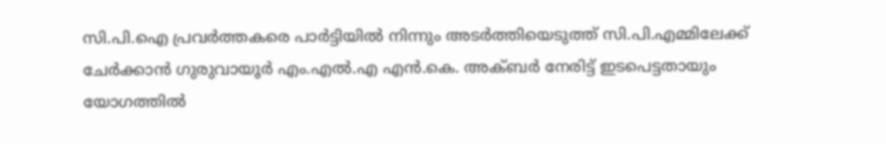സി.പി.ഐ പ്രവർത്തകരെ പാർട്ടിയിൽ നിന്നും അടർത്തിയെടുത്ത് സി.പി.എമ്മിലേക്ക് ചേർക്കാൻ ഗുരുവായൂർ എം.എൽ.എ എൻ.കെ. അക്ബർ നേരിട്ട് ഇടപെട്ടതായും യോഗത്തിൽ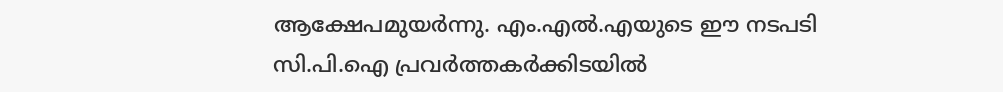ആക്ഷേപമുയർന്നു. എം.എൽ.എയുടെ ഈ നടപടി സി.പി.ഐ പ്രവർത്തകർക്കിടയിൽ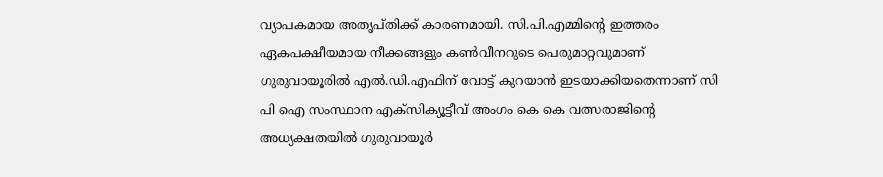വ്യാപകമായ അതൃപ്തിക്ക് കാരണമായി. സി.പി.എമ്മിന്റെ ഇത്തരം ഏകപക്ഷീയമായ നീക്കങ്ങളും കൺവീനറുടെ പെരുമാറ്റവുമാണ് ഗുരുവായൂരിൽ എൽ.ഡി.എഫിന് വോട്ട് കുറയാൻ ഇടയാക്കിയതെന്നാണ് സി പി ഐ സംസ്ഥാന എക്സിക്യൂട്ടീവ് അംഗം കെ കെ വത്സരാജിന്റെ അധ്യക്ഷതയിൽ ഗുരുവായൂർ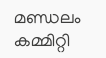മണ്ഡലം കമ്മിറ്റി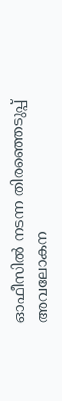ഓഫീസിൽ നടന്ന തിരഞ്ഞെടുപ്പ് അവലോകന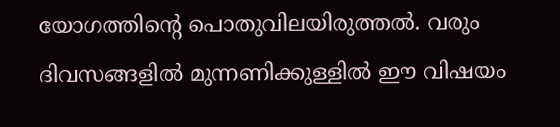യോഗത്തിന്റെ പൊതുവിലയിരുത്തൽ. വരും ദിവസങ്ങളിൽ മുന്നണിക്കുള്ളിൽ ഈ വിഷയം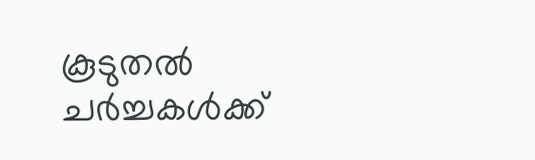കൂടുതൽ ചർച്ചകൾക്ക്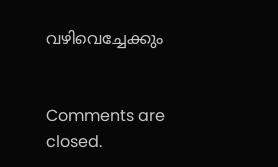വഴിവെച്ചേക്കും


Comments are closed.